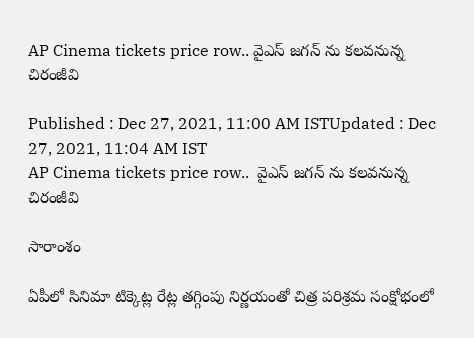AP Cinema tickets price row.. వైఎస్ జగన్ ను కలవనున్న చిరంజీవి

Published : Dec 27, 2021, 11:00 AM ISTUpdated : Dec 27, 2021, 11:04 AM IST
AP Cinema tickets price row..  వైఎస్ జగన్ ను కలవనున్న చిరంజీవి

సారాంశం

ఏపీలో సినిమా టిక్కెట్ల‌ రేట్ల తగ్గింపు నిర్ణయంతో చిత్ర‌ పరిశ్రమ సంక్షోభంలో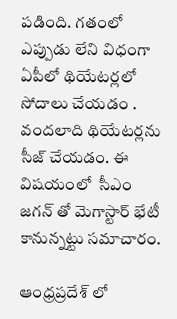ప‌డింది. గ‌తంలో ఎప్పుడు లేని విధంగా ఏపీలో థియేటర్లలో సోదాలు చేయ‌డం . వందలాది థియేటర్లను సీజ్ చేయడం. ఈ విష‌యంలో  సీఎం జగన్ తో మెగాస్టార్ భేటీ కానున్న‌ట్టు స‌మాచారం.

ఆంధ్ర‌ప్ర‌దేశ్ లో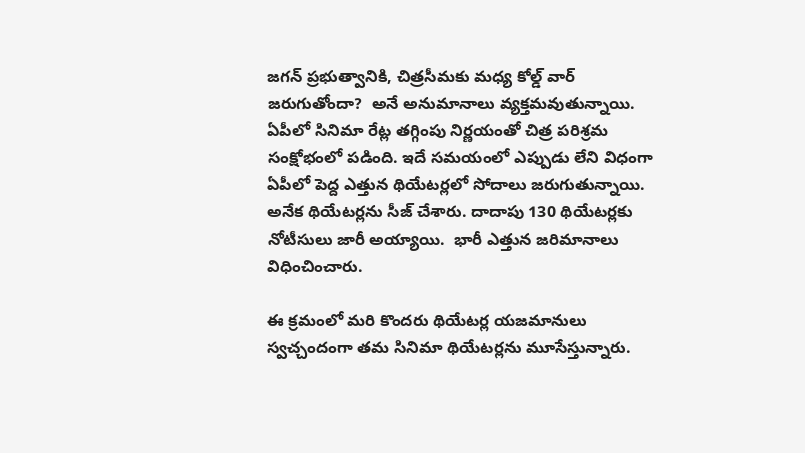జ‌గ‌న్ ప్ర‌భుత్వానికి, చిత్ర‌సీమ‌కు మ‌ధ్య కోల్డ్ వార్ జ‌రుగుతోందా?  అనే అనుమానాలు వ్య‌క్త‌మ‌వుతున్నాయి. ఏపీలో సినిమా రేట్ల తగ్గింపు నిర్ణయంతో చిత్ర‌ పరిశ్రమ సంక్షోభంలో ప‌డింది. ఇదే స‌మ‌యంలో ఎప్పుడు లేని విధంగా ఏపీలో పెద్ద ఎత్తున‌ థియేటర్లలో సోదాలు జరుగుతున్నాయి. అనేక థియేటర్లను సీజ్ చేశారు. దాదాపు 130 థియేటర్లకు నోటీసులు జారీ అయ్యాయి.  భారీ ఎత్తున‌ జరిమానాలు విధించించారు.

ఈ క్ర‌మంలో మరి కొందరు థియేటర్ల యజమానులు స్వచ్చందంగా తమ సినిమా థియేటర్లను మూసేస్తున్నారు.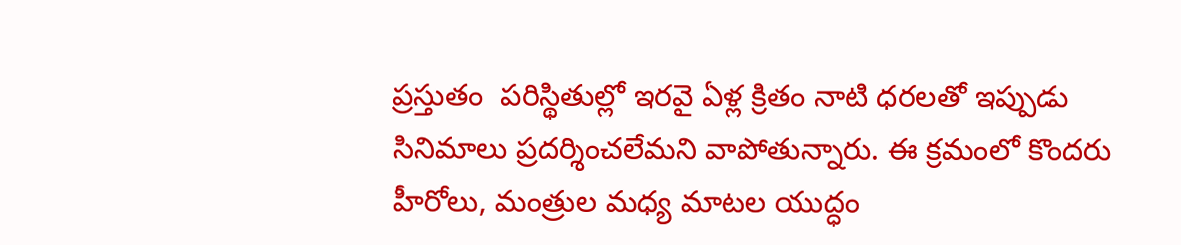ప్ర‌స్తుతం  ప‌రిస్థితుల్లో ఇరవై ఏళ్ల క్రితం నాటి ధరలతో ఇప్పుడు సినిమాలు ప్రదర్శించలేమని వాపోతున్నారు. ఈ క్ర‌మంలో కొంద‌రు హీరోలు, మంత్రుల మధ్య మాటల యుద్ధం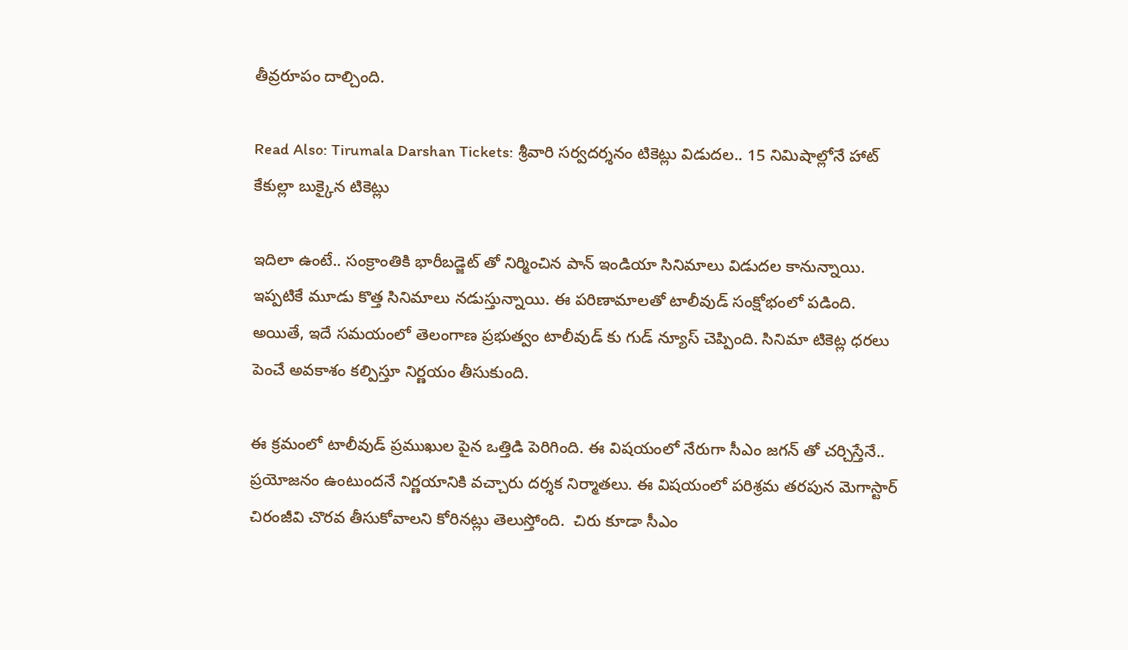తీవ్రరూపం దాల్చింది.

Read Also: Tirumala Darshan Tickets: శ్రీవారి సర్వదర్శనం టికెట్లు విడుదల.. 15 నిమిషాల్లోనే హాట్ కేకుల్లా బుక్కైన టికెట్లు

ఇదిలా ఉంటే.. సంక్రాంతికి భారీబడ్జెట్ తో నిర్మించిన పాన్ ఇండియా సినిమాలు విడుదల కానున్నాయి. ఇప్పటికే మూడు కొత్త సినిమాలు నడుస్తున్నాయి. ఈ ప‌రిణామాల‌తో టాలీవుడ్ సంక్షోభంలో ప‌డింది. అయితే, ఇదే సమయంలో తెలంగాణ ప్రభుత్వం టాలీవుడ్ కు గుడ్ న్యూస్ చెప్పింది. సినిమా టికెట్ల‌ ధరలు పెంచే అవకాశం కల్పిస్తూ నిర్ణయం తీసుకుంది.

ఈ క్ర‌మంలో టాలీవుడ్ ప్రముఖుల పైన ఒత్తిడి పెరిగింది. ఈ విష‌యంలో నేరుగా సీఎం జగన్ తో చర్చిస్తేనే.. ప్ర‌యోజ‌నం ఉంటుంద‌నే నిర్ణయానికి వ‌చ్చారు ద‌ర్శ‌క నిర్మాత‌లు. ఈ విషయంలో పరిశ్రమ తరపున మెగాస్టార్ చిరంజీవి చొర‌వ తీసుకోవాల‌ని కోరిన‌ట్లు తెలుస్తోంది.  చిరు కూడా సీఎం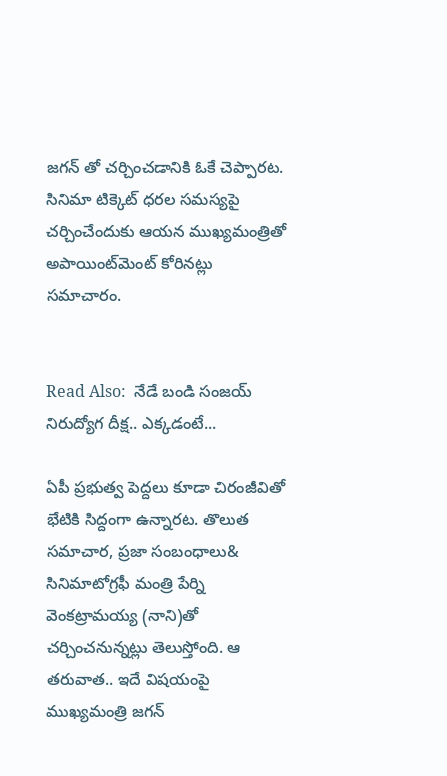జ‌గ‌న్ తో చర్చించ‌డానికి ఓకే చెప్పార‌ట‌. సినిమా టిక్కెట్ ధరల సమస్యపై చర్చించేందుకు ఆయన ముఖ్యమంత్రితో అపాయింట్‌మెంట్ కోరినట్లు సమాచారం.


Read Also:  నేడే బండి సంజయ్ నిరుద్యోగ దీక్ష.. ఎక్కడంటే...

ఏపీ ప్రభుత్వ పెద్దలు కూడా చిరంజీవితో భేటికి సిద్దంగా ఉన్నార‌ట‌. తొలుత సమాచార, ప్రజా సంబంధాలు& సినిమాటోగ్రఫీ మంత్రి పేర్ని వెంకట్రామయ్య (నాని)తో చర్చించ‌నున్న‌ట్లు తెలుస్తోంది. ఆ త‌రువాత‌.. ఇదే విష‌యంపై ముఖ్యమంత్రి జ‌గ‌న్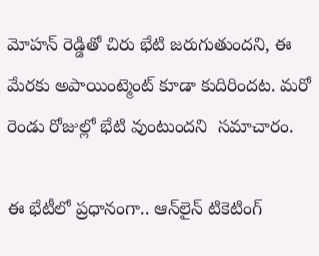మోహన్ రెడ్డితో చిరు భేటి జరుగుతుందని, ఈ మేరకు అపాయింట్మెంట్ కూడా కుదిరిందట‌. మరో రెండు రోజుల్లో భేటి వుంటుందని  సమాచారం.

ఈ భేటీలో ప్ర‌ధానంగా.. ఆన్‌లైన్ టికెటింగ్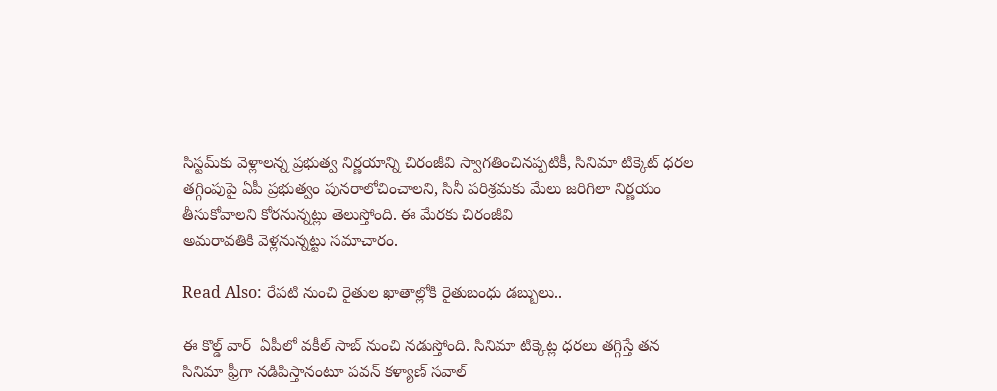సిస్టమ్‌కు వెళ్లాలన్న ప్రభుత్వ నిర్ణయాన్ని చిరంజీవి స్వాగతించినప్పటికీ, సినిమా టిక్కెట్ ధరల తగ్గింపుపై ఏపీ ప్రభుత్వం పునరాలోచించాలని, సినీ పరిశ్రమకు మేలు జ‌రిగిలా నిర్ణయం తీసుకోవాలని కోరనున్నట్లు తెలుస్తోంది. ఈ మేర‌కు చిరంజీవి
అమరావతికి వెళ్ల‌నున్న‌ట్టు స‌మాచారం.

Read Also: రేప‌టి నుంచి రైతుల ఖాతాల్లోకి రైతుబంధు డ‌బ్బులు..

ఈ కొల్డ్ వార్  ఏపీలో వకీల్ సాబ్ నుంచి న‌డుస్తోంది. సినిమా టిక్కెట్ల ధరలు తగ్గిస్తే తన సినిమా ఫ్రీగా నడిపిస్తానంటూ ప‌వ‌న్ కళ్యాణ్ సవాల్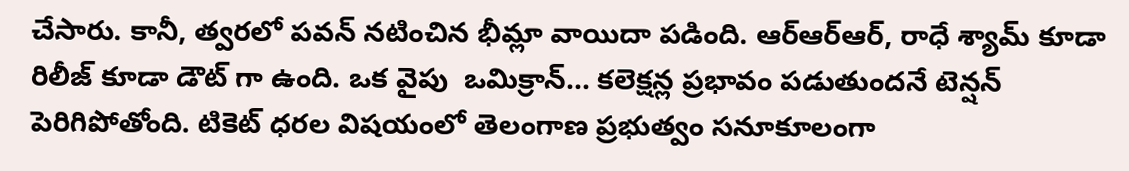చేసారు. కానీ, త్వ‌ర‌లో పవన్ నటించిన భీమ్లా వాయిదా పడింది. ఆర్ఆర్ఆర్, రాధే శ్యామ్ కూడా రిలీజ్ కూడా డౌట్ గా ఉంది. ఒక వైపు  ఒమిక్రాన్... కలెక్షన్ల ప్రభావం పడుతుందనే టెన్షన్ పెరిగిపోతోంది. టికెట్ ధ‌ర‌ల విష‌యంలో తెలంగాణ ప్రభుత్వం సనూకూలంగా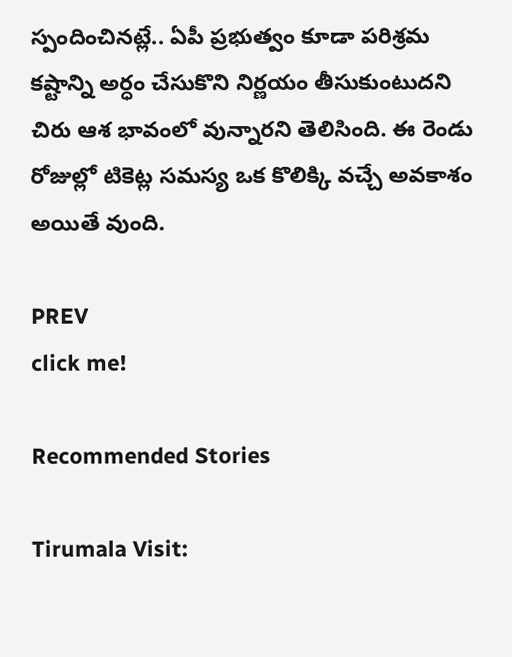స్పందించినట్లే.. ఏపీ ప్రభుత్వం కూడా పరిశ్రమ కష్టాన్ని అర్ధం చేసుకొని నిర్ణయం తీసుకుంటుదని చిరు ఆశ భావంలో వున్నారని తెలిసింది. ఈ రెండు రోజుల్లో టికెట్ల సమస్య ఒక కొలిక్కి వచ్చే అవకాశం అయితే వుంది.

PREV
click me!

Recommended Stories

Tirumala Visit: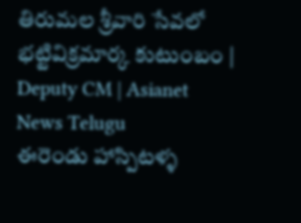తిరుమల శ్రీవారి సేవలో భట్టివిక్రమార్క కుటుంబం | Deputy CM | Asianet News Telugu
ఈరెండు హాస్పిటళ్ళ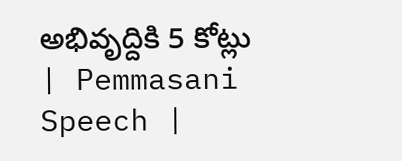అభివృద్దికి 5 కోట్లు | Pemmasani Speech |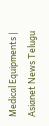Medical Equipments | Asianet News Telugu